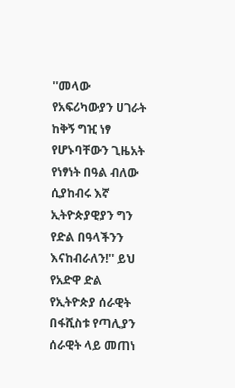''መላው የአፍሪካውያን ሀገራት ከቅኝ ግዢ ነፃ የሆኑባቸውን ጊዜአት የነፃነት በዓል ብለው ሲያከብሩ እኛ ኢትዮጵያዊያን ግን የድል በዓላችንን እናከብራለን!'' ይህ የአድዋ ድል የኢትዮጵያ ሰራዊት በፋሺስቱ የጣሊያን ሰራዊት ላይ መጠነ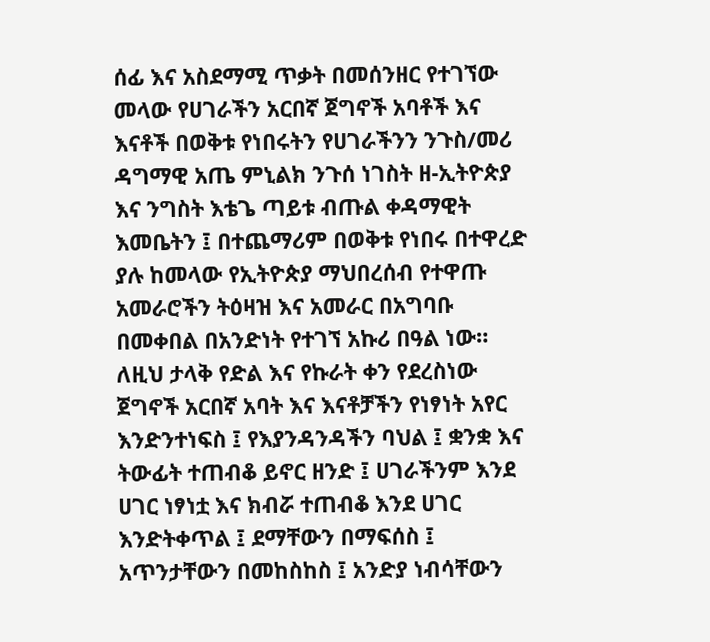ሰፊ እና አስደማሚ ጥቃት በመሰንዘር የተገኘው መላው የሀገራችን አርበኛ ጀግኖች አባቶች እና እናቶች በወቅቱ የነበሩትን የሀገራችንን ንጉስ/መሪ ዳግማዊ አጤ ምኒልክ ንጉሰ ነገስት ዘ-ኢትዮጵያ እና ንግስት እቴጌ ጣይቱ ብጡል ቀዳማዊት እመቤትን ፤ በተጨማሪም በወቅቱ የነበሩ በተዋረድ ያሉ ከመላው የኢትዮጵያ ማህበረሰብ የተዋጡ አመራሮችን ትዕዛዝ እና አመራር በአግባቡ በመቀበል በአንድነት የተገኘ አኩሪ በዓል ነው። ለዚህ ታላቅ የድል እና የኩራት ቀን የደረስነው ጀግኖች አርበኛ አባት እና እናቶቻችን የነፃነት አየር እንድንተነፍስ ፤ የእያንዳንዳችን ባህል ፤ ቋንቋ እና ትውፊት ተጠብቆ ይኖር ዘንድ ፤ ሀገራችንም እንደ ሀገር ነፃነቷ እና ክብሯ ተጠብቆ እንደ ሀገር እንድትቀጥል ፤ ደማቸውን በማፍሰስ ፤ አጥንታቸውን በመከስከስ ፤ አንድያ ነብሳቸውን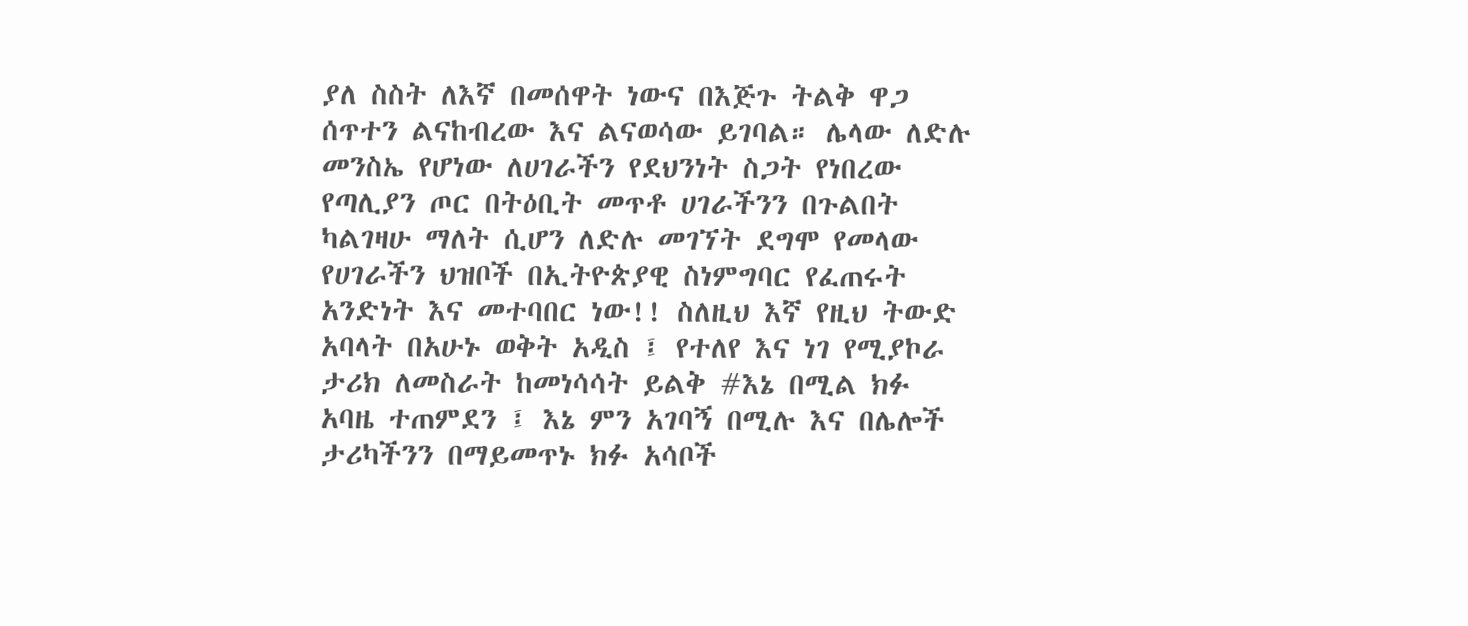ያለ ስስት ለእኛ በመሰዋት ነውና በእጅጉ ትልቅ ዋጋ ሰጥተን ልናከብረው እና ልናወሳው ይገባል። ሌላው ለድሉ መንስኤ የሆነው ለሀገራችን የደህንነት ስጋት የነበረው የጣሊያን ጦር በትዕቢት መጥቶ ሀገራችንን በጉልበት ካልገዛሁ ማለት ሲሆን ለድሉ መገኘት ደግሞ የመላው የሀገራችን ህዝቦች በኢትዮጵያዊ ስነምግባር የፈጠሩት አንድነት እና መተባበር ነው!! ስለዚህ እኛ የዚህ ትውድ አባላት በአሁኑ ወቅት አዲስ ፤ የተለየ እና ነገ የሚያኮራ ታሪክ ለመስራት ከመነሳሳት ይልቅ #እኔ በሚል ክፉ አባዜ ተጠምደን ፤ እኔ ምን አገባኝ በሚሉ እና በሌሎች ታሪካችንን በማይመጥኑ ክፉ አሳቦች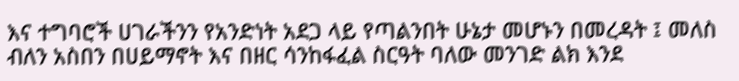እና ተግባሮች ሀገራችንን የአንድነት አደጋ ላይ የጣልንበት ሁኔታ መሆኑን በመረዳት ፤ መለስ ብለን አስበን በሀይማኖት እና በዘር ሳንከፋፈል ስርዓት ባለው መንገድ ልክ እንደ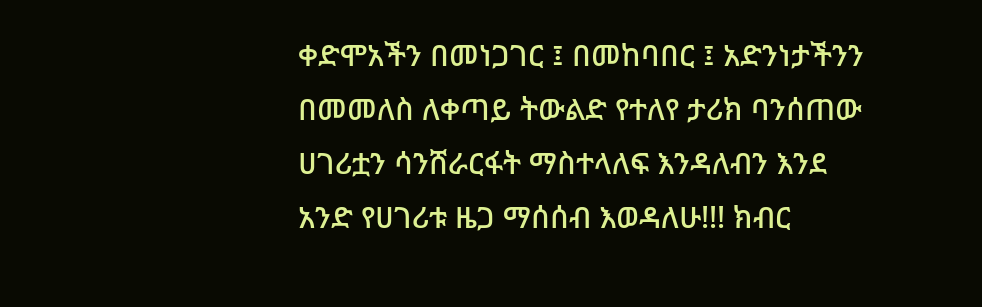ቀድሞአችን በመነጋገር ፤ በመከባበር ፤ አድንነታችንን በመመለስ ለቀጣይ ትውልድ የተለየ ታሪክ ባንሰጠው ሀገሪቷን ሳንሸራርፋት ማስተላለፍ እንዳለብን እንደ አንድ የሀገሪቱ ዜጋ ማሰሰብ እወዳለሁ!!! ክብር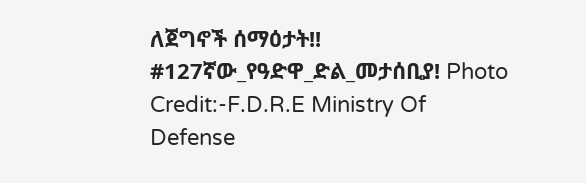ለጀግኖች ሰማዕታት!! #127ኛው_የዓድዋ_ድል_መታሰቢያ! Photo Credit:-F.D.R.E Ministry Of Defense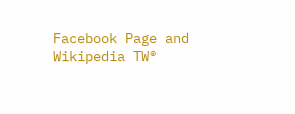Facebook Page and Wikipedia TW®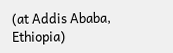(at Addis Ababa, Ethiopia)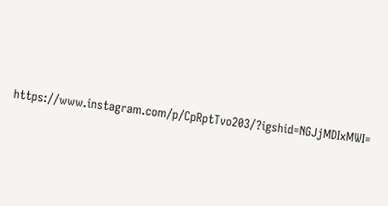https://www.instagram.com/p/CpRptTvo203/?igshid=NGJjMDIxMWI=